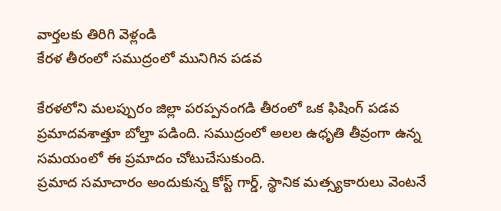వార్తలకు తిరిగి వెళ్లండి
కేరళ తీరంలో సముద్రంలో మునిగిన పడవ

కేరళలోని మలప్పురం జిల్లా పరప్పనంగడి తీరంలో ఒక ఫిషింగ్ పడవ ప్రమాదవశాత్తూ బోల్తా పడింది. సముద్రంలో అలల ఉధృతి తీవ్రంగా ఉన్న సమయంలో ఈ ప్రమాదం చోటుచేసుకుంది.
ప్రమాద సమాచారం అందుకున్న కోస్ట్ గార్డ్, స్థానిక మత్స్యకారులు వెంటనే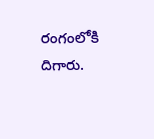రంగంలోకి దిగారు.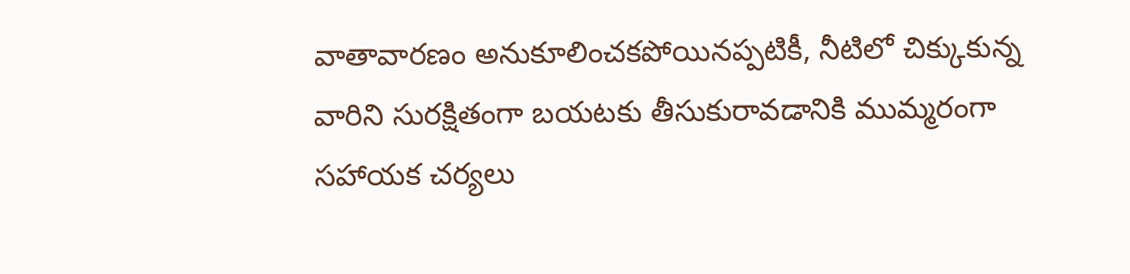వాతావారణం అనుకూలించకపోయినప్పటికీ, నీటిలో చిక్కుకున్న వారిని సురక్షితంగా బయటకు తీసుకురావడానికి ముమ్మరంగా సహాయక చర్యలు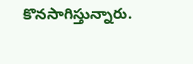కొనసాగిస్తున్నారు.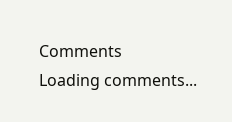Comments
Loading comments...